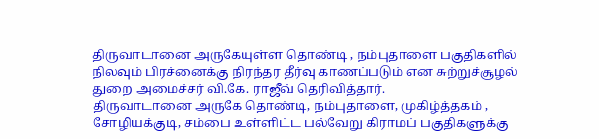திருவாடானை அருகேயுள்ள தொண்டி , நம்புதாளை பகுதிகளில் நிலவும் பிரச்னைக்கு நிரந்தர தீர்வு காணப்படும் என சுற்றுச்சூழல் துறை அமைச்சர் வி.கே. ராஜீவ் தெரிவித்தார்.
திருவாடானை அருகே தொண்டி, நம்புதாளை, முகிழ்த்தகம் , சோழியக்குடி, சம்பை உள்ளிட்ட பல்வேறு கிராமப் பகுதிகளுக்கு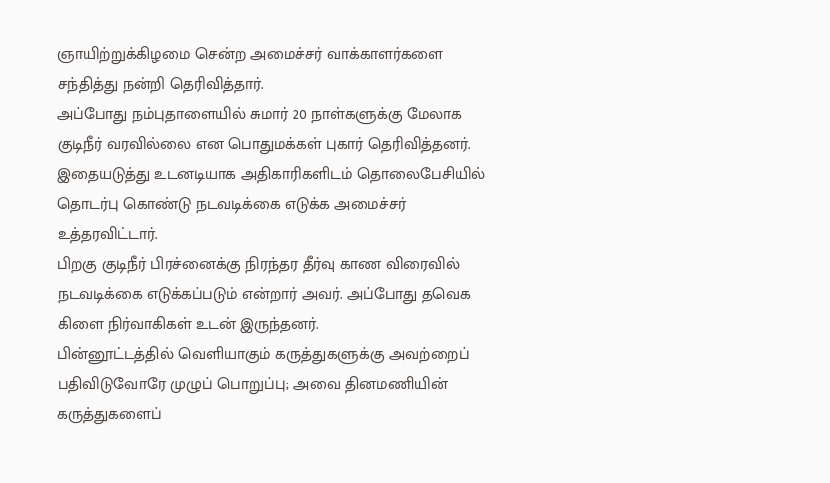ஞாயிற்றுக்கிழமை சென்ற அமைச்சர் வாக்காளர்களை சந்தித்து நன்றி தெரிவித்தார்.
அப்போது நம்புதாளையில் சுமார் 20 நாள்களுக்கு மேலாக குடிநீர் வரவில்லை என பொதுமக்கள் புகார் தெரிவித்தனர். இதையடுத்து உடனடியாக அதிகாரிகளிடம் தொலைபேசியில் தொடர்பு கொண்டு நடவடிக்கை எடுக்க அமைச்சர் உத்தரவிட்டார்.
பிறகு குடிநீர் பிரச்னைக்கு நிரந்தர தீர்வு காண விரைவில் நடவடிக்கை எடுக்கப்படும் என்றார் அவர். அப்போது தவெக கிளை நிர்வாகிகள் உடன் இருந்தனர்.
பின்னூட்டத்தில் வெளியாகும் கருத்துகளுக்கு அவற்றைப் பதிவிடுவோரே முழுப் பொறுப்பு; அவை தினமணியின் கருத்துகளைப்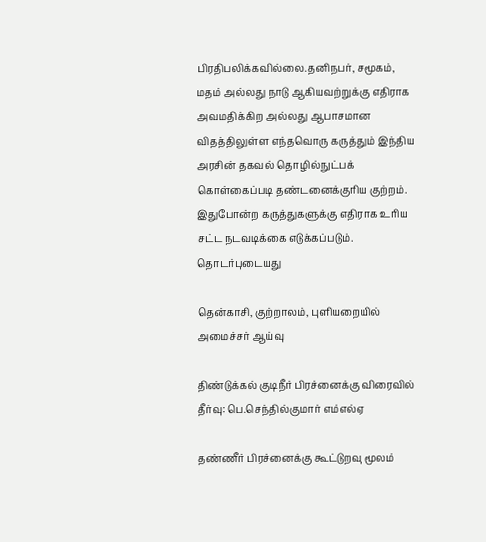பிரதிபலிக்கவில்லை.தனிநபர், சமூகம், மதம் அல்லது நாடு ஆகியவற்றுக்கு எதிராக அவமதிக்கிற அல்லது ஆபாசமான விதத்திலுள்ள எந்தவொரு கருத்தும் இந்திய அரசின் தகவல் தொழில்நுட்பக் கொள்கைப்படி தண்டனைக்குரிய குற்றம். இதுபோன்ற கருத்துகளுக்கு எதிராக உரிய சட்ட நடவடிக்கை எடுக்கப்படும்.
தொடர்புடையது

தென்காசி, குற்றாலம், புளியறையில் அமைச்சர் ஆய்வு

திண்டுக்கல் குடிநீர் பிரச்னைக்கு விரைவில் தீர்வு: பெ.செந்தில்குமார் எம்எல்ஏ

தண்ணீர் பிரச்னைக்கு கூட்டுறவு மூலம்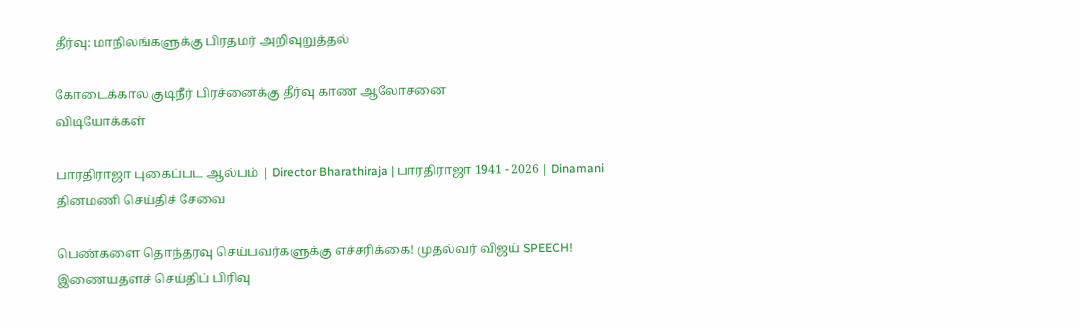தீர்வு: மாநிலங்களுக்கு பிரதமர் அறிவுறுத்தல்

கோடைக்கால குடிநீர் பிரச்னைக்கு தீர்வு காண ஆலோசனை
விடியோக்கள்

பாரதிராஜா புகைப்பட ஆல்பம் | Director Bharathiraja | பாரதிராஜா 1941 - 2026 | Dinamani
தினமணி செய்திச் சேவை

பெண்களை தொந்தரவு செய்பவர்களுக்கு எச்சரிக்கை! முதல்வர் விஜய் SPEECH!
இணையதளச் செய்திப் பிரிவு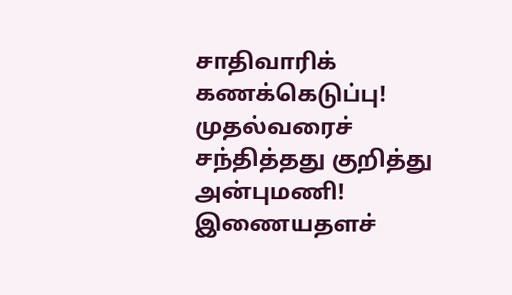சாதிவாரிக் கணக்கெடுப்பு! முதல்வரைச் சந்தித்தது குறித்து அன்புமணி!
இணையதளச்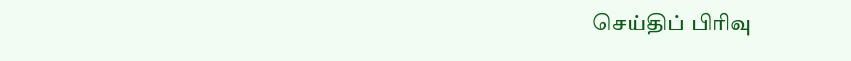செய்திப் பிரிவு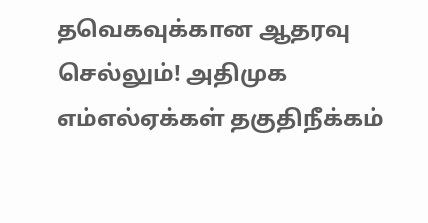தவெகவுக்கான ஆதரவு செல்லும்! அதிமுக எம்எல்ஏக்கள் தகுதிநீக்கம்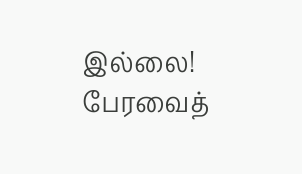இல்லை! பேரவைத்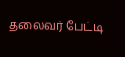தலைவர் பேட்டி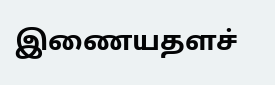இணையதளச்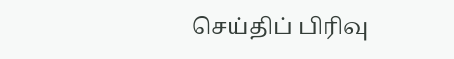செய்திப் பிரிவு